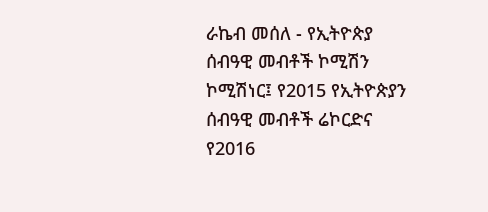ራኬብ መሰለ - የኢትዮጵያ ሰብዓዊ መብቶች ኮሚሽን ኮሚሽነር፤ የ2015 የኢትዮጵያን ሰብዓዊ መብቶች ሬኮርድና የ2016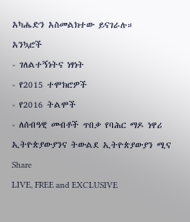አካሔድን አስመልክተው ይናገራሉ።
አንኳሮች
- ገለልተኝነትና ነፃነት
- የ2015 ተሞክሮዎች
- የ2016 ትልሞች
- ለሰብዓዊ መብቶች ጥበቃ የባሕር ማዶ ነዋሪ ኢትዮጵያውያንና ትውልደ ኢትዮጵያውያን ሚና
Share
LIVE, FREE and EXCLUSIVE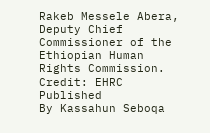Rakeb Messele Abera, Deputy Chief Commissioner of the Ethiopian Human Rights Commission. Credit: EHRC
Published
By Kassahun Seboqa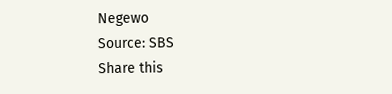Negewo
Source: SBS
Share this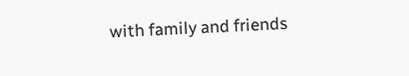with family and friends